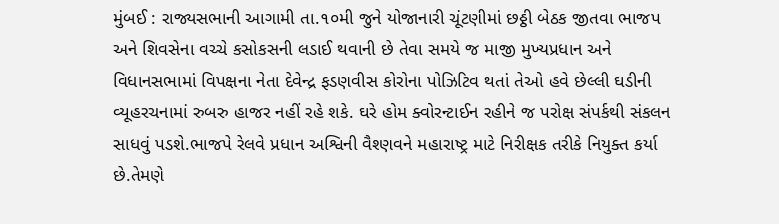મુંબઈ : રાજ્યસભાની આગામી તા.૧૦મી જુને યોજાનારી ચૂંટણીમાં છઠ્ઠી બેઠક જીતવા ભાજપ અને શિવસેના વચ્ચે કસોકસની લડાઈ થવાની છે તેવા સમયે જ માજી મુખ્યપ્રધાન અને વિધાનસભામાં વિપક્ષના નેતા દેવેન્દ્ર ફડણવીસ કોરોના પોઝિટિવ થતાં તેઓ હવે છેલ્લી ઘડીની વ્યૂહરચનામાં રુબરુ હાજર નહીં રહે શકે. ઘરે હોમ ક્વોરન્ટાઈન રહીને જ પરોક્ષ સંપર્કથી સંકલન સાધવું પડશે.ભાજપે રેલવે પ્રધાન અશ્વિની વૈશ્ણવને મહારાષ્ટ્ર માટે નિરીક્ષક તરીકે નિયુક્ત કર્યા છે.તેમણે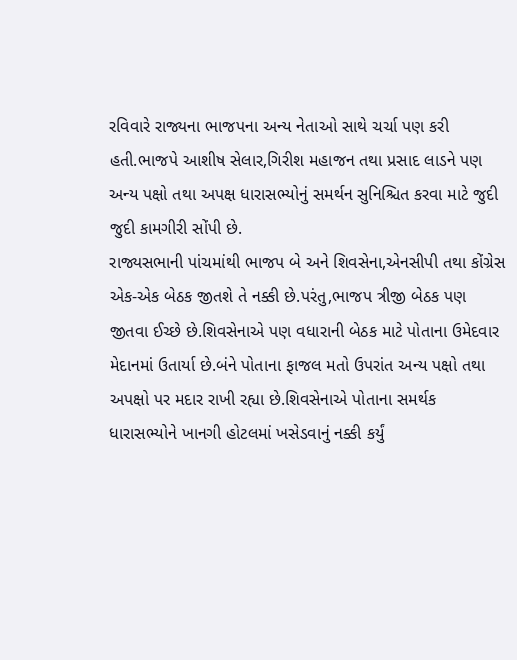રવિવારે રાજ્યના ભાજપના અન્ય નેતાઓ સાથે ચર્ચા પણ કરી હતી.ભાજપે આશીષ સેલાર,ગિરીશ મહાજન તથા પ્રસાદ લાડને પણ અન્ય પક્ષો તથા અપક્ષ ધારાસભ્યોનું સમર્થન સુનિશ્ચિત કરવા માટે જુદી જુદી કામગીરી સોંપી છે.
રાજ્યસભાની પાંચમાંથી ભાજપ બે અને શિવસેના,એનસીપી તથા કોંગ્રેસ એક-એક બેઠક જીતશે તે નક્કી છે.પરંતુ,ભાજપ ત્રીજી બેઠક પણ જીતવા ઈચ્છે છે.શિવસેનાએ પણ વધારાની બેઠક માટે પોતાના ઉમેદવાર મેદાનમાં ઉતાર્યા છે.બંને પોતાના ફાજલ મતો ઉપરાંત અન્ય પક્ષો તથા અપક્ષો પર મદાર રાખી રહ્યા છે.શિવસેનાએ પોતાના સમર્થક ધારાસભ્યોને ખાનગી હોટલમાં ખસેડવાનું નક્કી કર્યું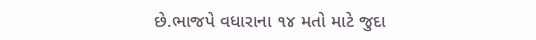છે.ભાજપે વધારાના ૧૪ મતો માટે જુદા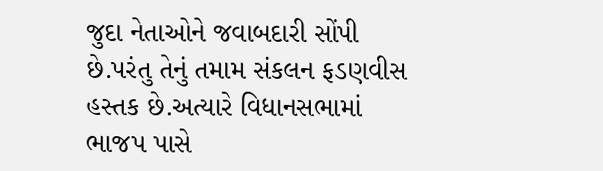જુદા નેતાઓને જવાબદારી સોંપી છે.પરંતુ તેનું તમામ સંકલન ફડણવીસ હસ્તક છે.અત્યારે વિધાનસભામાં ભાજપ પાસે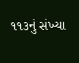૧૧૩નું સંખ્યા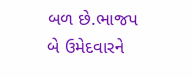બળ છે.ભાજપ બે ઉમેદવારને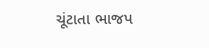ચૂંટાતા ભાજપ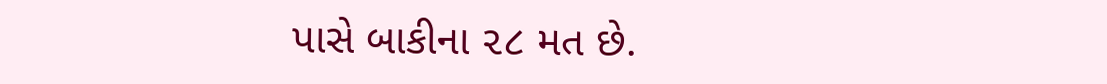પાસે બાકીના ૨૮ મત છે.